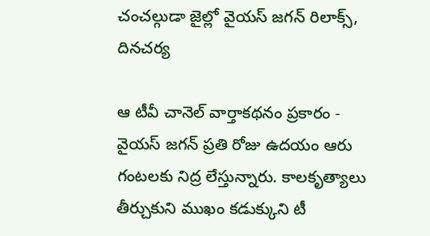చంచల్గుడా జైల్లో వైయస్ జగన్ రిలాక్స్, దినచర్య

ఆ టీవీ చానెల్ వార్తాకథనం ప్రకారం - వైయస్ జగన్ ప్రతి రోజు ఉదయం ఆరు గంటలకు నిద్ర లేస్తున్నారు. కాలకృత్యాలు తీర్చుకుని ముఖం కడుక్కుని టీ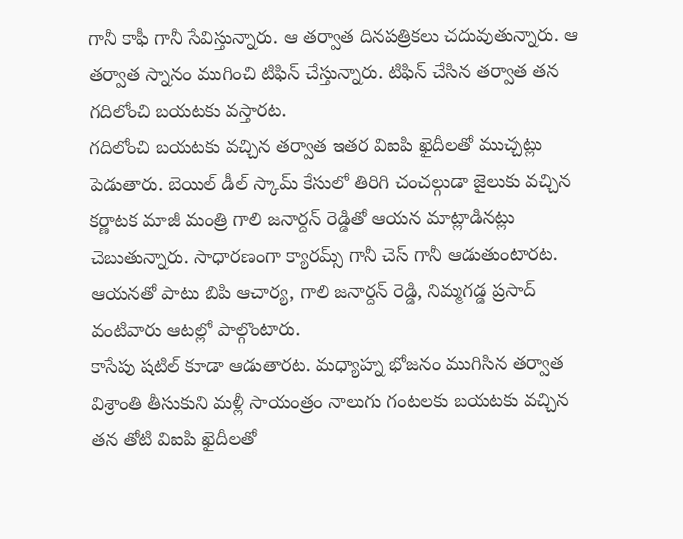గానీ కాఫీ గానీ సేవిస్తున్నారు. ఆ తర్వాత దినపత్రికలు చదువుతున్నారు. ఆ తర్వాత స్నానం ముగించి టిఫిన్ చేస్తున్నారు. టిఫిన్ చేసిన తర్వాత తన గదిలోంచి బయటకు వస్తారట.
గదిలోంచి బయటకు వచ్చిన తర్వాత ఇతర విఐపి ఖైదీలతో ముచ్చట్లు పెడుతారు. బెయిల్ డీల్ స్కామ్ కేసులో తిరిగి చంచల్గుడా జైలుకు వచ్చిన కర్ణాటక మాజీ మంత్రి గాలి జనార్దన్ రెడ్డితో ఆయన మాట్లాడినట్లు చెబుతున్నారు. సాధారణంగా క్యారమ్స్ గానీ చెస్ గానీ ఆడుతుంటారట. ఆయనతో పాటు బిపి ఆచార్య, గాలి జనార్దన్ రెడ్డి, నిమ్మగడ్డ ప్రసాద్ వంటివారు ఆటల్లో పాల్గొంటారు.
కాసేపు షటిల్ కూడా ఆడుతారట. మధ్యాహ్న భోజనం ముగిసిన తర్వాత విశ్రాంతి తీసుకుని మళ్లీ సాయంత్రం నాలుగు గంటలకు బయటకు వచ్చిన తన తోటి విఐపి ఖైదీలతో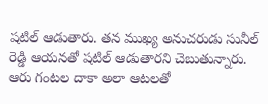షటిల్ ఆడుతారు. తన ముఖ్య అనుచరుడు సునీల్ రెడ్డి ఆయనతో షటిల్ ఆడుతారని చెబుతున్నారు. ఆరు గంటల దాకా అలా ఆటలతో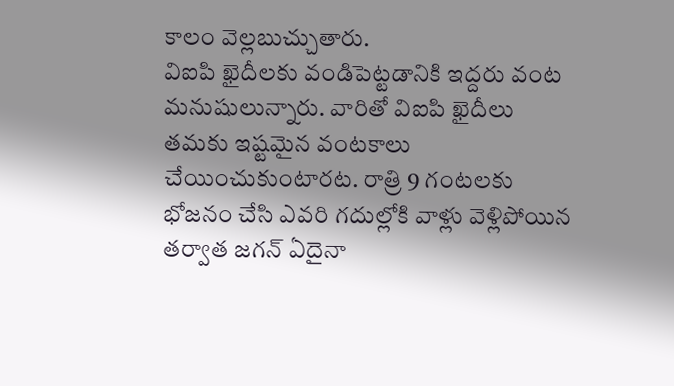కాలం వెల్లబుచ్చుతారు.
విఐపి ఖైదీలకు వండిపెట్టడానికి ఇద్దరు వంట మనుషులున్నారు. వారితో విఐపి ఖైదీలు తమకు ఇష్టమైన వంటకాలు చేయించుకుంటారట. రాత్రి 9 గంటలకు భోజనం చేసి ఎవరి గదుల్లోకి వాళ్లు వెళ్లిపోయిన తర్వాత జగన్ ఏదైనా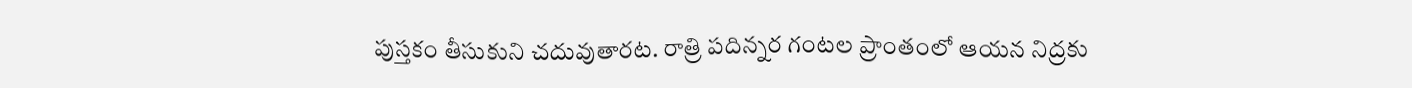పుస్తకం తీసుకుని చదువుతారట. రాత్రి పదిన్నర గంటల ప్రాంతంలో ఆయన నిద్రకు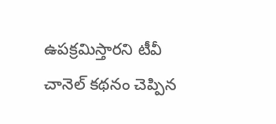ఉపక్రమిస్తారని టీవీ చానెల్ కథనం చెప్పిన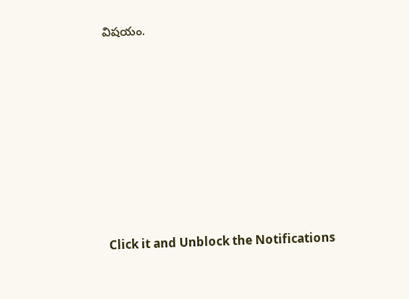విషయం.












Click it and Unblock the Notifications